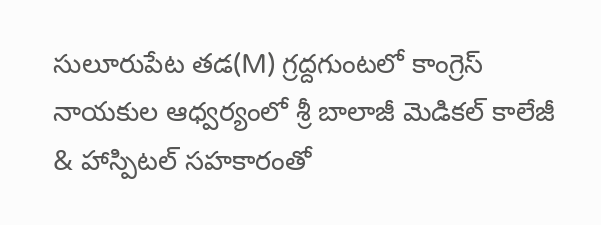సులూరుపేట తడ(M) గ్రద్దగుంటలో కాంగ్రెస్ నాయకుల ఆధ్వర్యంలో శ్రీ బాలాజీ మెడికల్ కాలేజీ & హాస్పిటల్ సహకారంతో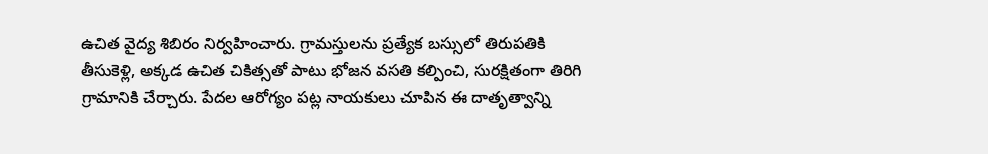ఉచిత వైద్య శిబిరం నిర్వహించారు. గ్రామస్తులను ప్రత్యేక బస్సులో తిరుపతికి తీసుకెళ్లి, అక్కడ ఉచిత చికిత్సతో పాటు భోజన వసతి కల్పించి, సురక్షితంగా తిరిగి గ్రామానికి చేర్చారు. పేదల ఆరోగ్యం పట్ల నాయకులు చూపిన ఈ దాతృత్వాన్ని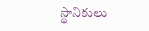స్థానికులు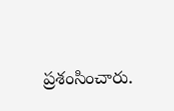ప్రశంసించారు.